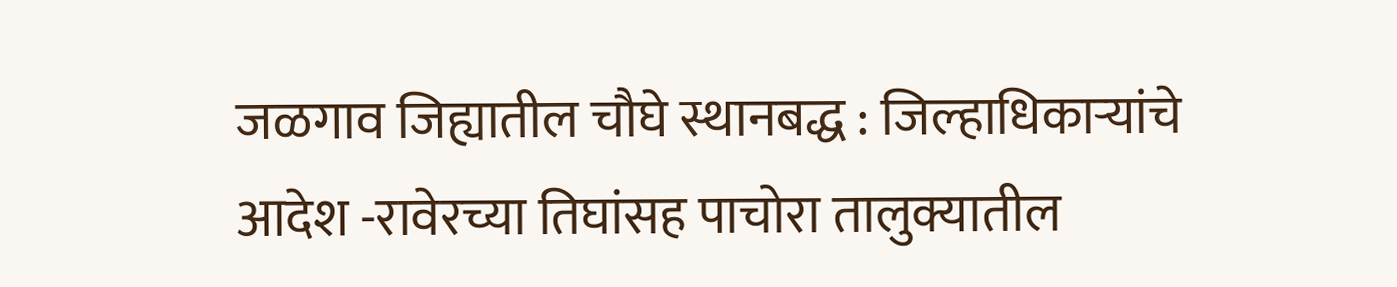जळगाव जिह्यातील चौघे स्थानबद्ध : जिल्हाधिकार्‍यांचे आदेश -रावेरच्या तिघांसह पाचोरा तालुक्यातील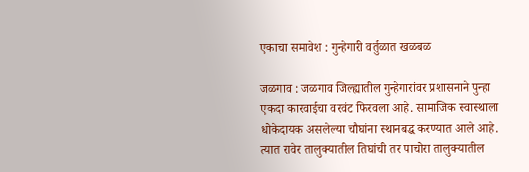एकाचा समावेश : गुन्हेगारी वर्तुळात खळबळ

जळगाव : जळगाव जिल्ह्यातील गुन्हेगारांवर प्रशासनाने पुन्हा एकदा कारवाईचा वरवंट फिरवला आहे. सामाजिक स्वास्थाला धोकेदायक असलेल्या चौघांना स्थानबद्ध करण्यात आले आहे. त्यात रावेर तालुक्यातील तिघांची तर पाचोरा तालुक्यातील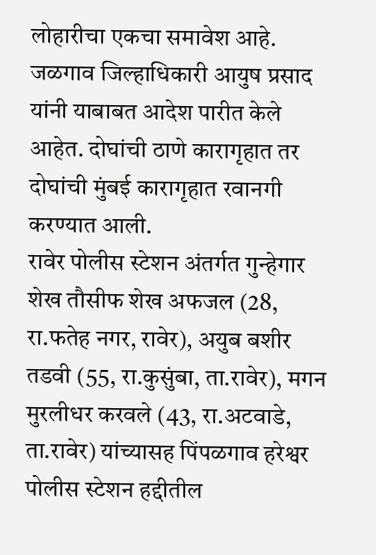लोहारीचा एकचा समावेश आहे. जळगाव जिल्हाधिकारी आयुष प्रसाद यांनी याबाबत आदेश पारीत केले आहेत. दोघांची ठाणे कारागृहात तर दोघांची मुंबई कारागृहात रवानगी करण्यात आली.
रावेर पोलीस स्टेशन अंतर्गत गुन्हेगार शेख तौसीफ शेख अफजल (28, रा.फतेह नगर, रावेर), अयुब बशीर तडवी (55, रा.कुसुंबा, ता.रावेर), मगन मुरलीधर करवले (43, रा.अटवाडे, ता.रावेर) यांच्यासह पिंपळगाव हरेश्वर पोलीस स्टेशन हद्दीतील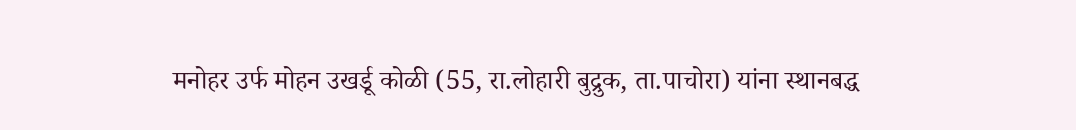मनोहर उर्फ मोहन उखर्डू कोळी (55, रा.लोहारी बुद्रुक, ता.पाचोरा) यांना स्थानबद्ध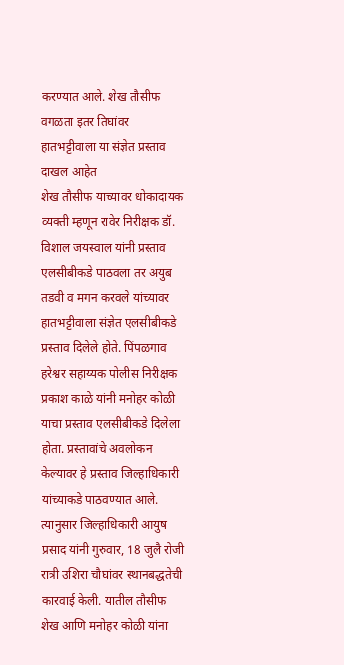करण्यात आले. शेख तौसीफ वगळता इतर तिघांवर हातभट्टीवाला या संज्ञेत प्रस्ताव दाखल आहेत
शेख तौसीफ याच्यावर धोकादायक व्यक्ती म्हणून रावेर निरीक्षक डॉ. विशाल जयस्वाल यांनी प्रस्ताव एलसीबीकडे पाठवला तर अयुब तडवी व मगन करवले यांच्यावर हातभट्टीवाला संज्ञेत एलसीबीकडे प्रस्ताव दिलेले होते. पिंपळगाव हरेश्वर सहाय्यक पोलीस निरीक्षक प्रकाश काळे यांनी मनोहर कोळी याचा प्रस्ताव एलसीबीकडे दिलेला होता. प्रस्तावांचे अवलोकन केल्यावर हे प्रस्ताव जिल्हाधिकारी यांच्याकडे पाठवण्यात आले. त्यानुसार जिल्हाधिकारी आयुष प्रसाद यांनी गुरुवार, 18 जुलै रोजी रात्री उशिरा चौघांवर स्थानबद्धतेची कारवाई केली. यातील तौसीफ शेख आणि मनोहर कोळी यांना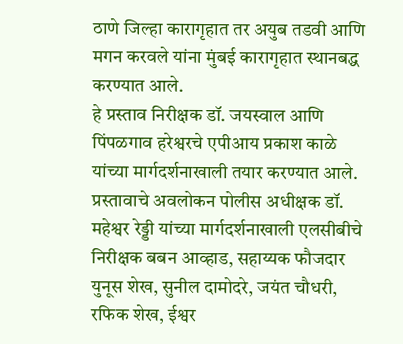ठाणे जिल्हा कारागृहात तर अयुब तडवी आणि मगन करवले यांना मुंबई कारागृहात स्थानबद्ध करण्यात आले.
हे प्रस्ताव निरीक्षक डॉ. जयस्वाल आणि पिंपळगाव हरेश्वरचे एपीआय प्रकाश काळे यांच्या मार्गदर्शनाखाली तयार करण्यात आले. प्रस्तावाचे अवलोकन पोलीस अधीक्षक डॉ. महेश्वर रेड्डी यांच्या मार्गदर्शनाखाली एलसीबीचे निरीक्षक बबन आव्हाड, सहाय्यक फौजदार युनूस शेख, सुनील दामोदरे, जयंत चौधरी, रफिक शेख, ईश्वर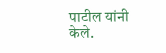पाटील यांनी केले.